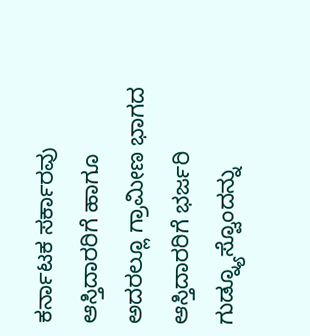ಕರ್ನಾಟಕ ಸರ್ಕಾರವು ಆಸ್ತಿದಾರರಿಗೆ ಹಾಗೂ ಅದರಲ್ಲೂ ಗ್ರಾಮೀಣ ಭಾಗದ ಆಸ್ತಿದಾರರಿಗೆ ಭರ್ಜರಿ ಗುಡ್ನ್ಯೂಸ್ವೊಂದನ್ನು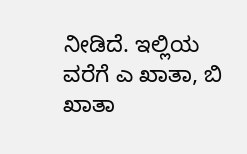ನೀಡಿದೆ. ಇಲ್ಲಿಯ ವರೆಗೆ ಎ ಖಾತಾ, ಬಿ ಖಾತಾ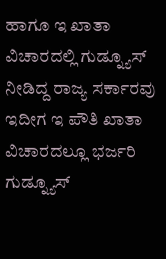ಹಾಗೂ ಇ ಖಾತಾ ವಿಚಾರದಲ್ಲಿ ಗುಡ್ನ್ಯೂಸ್ ನೀಡಿದ್ದ ರಾಜ್ಯ ಸರ್ಕಾರವು ಇದೀಗ ಇ ಪೌತಿ ಖಾತಾ ವಿಚಾರದಲ್ಲೂ ಭರ್ಜರಿ ಗುಡ್ನ್ಯೂಸ್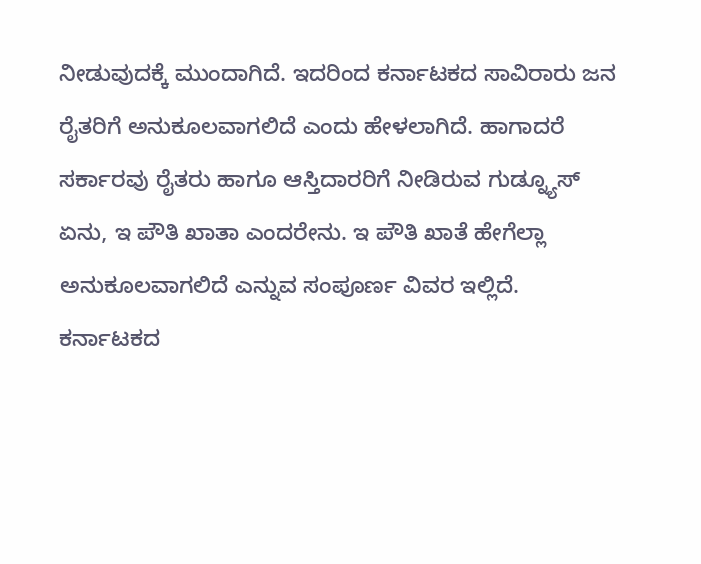ನೀಡುವುದಕ್ಕೆ ಮುಂದಾಗಿದೆ. ಇದರಿಂದ ಕರ್ನಾಟಕದ ಸಾವಿರಾರು ಜನ ರೈತರಿಗೆ ಅನುಕೂಲವಾಗಲಿದೆ ಎಂದು ಹೇಳಲಾಗಿದೆ. ಹಾಗಾದರೆ ಸರ್ಕಾರವು ರೈತರು ಹಾಗೂ ಆಸ್ತಿದಾರರಿಗೆ ನೀಡಿರುವ ಗುಡ್ನ್ಯೂಸ್ ಏನು, ಇ ಪೌತಿ ಖಾತಾ ಎಂದರೇನು. ಇ ಪೌತಿ ಖಾತೆ ಹೇಗೆಲ್ಲಾ ಅನುಕೂಲವಾಗಲಿದೆ ಎನ್ನುವ ಸಂಪೂರ್ಣ ವಿವರ ಇಲ್ಲಿದೆ.
ಕರ್ನಾಟಕದ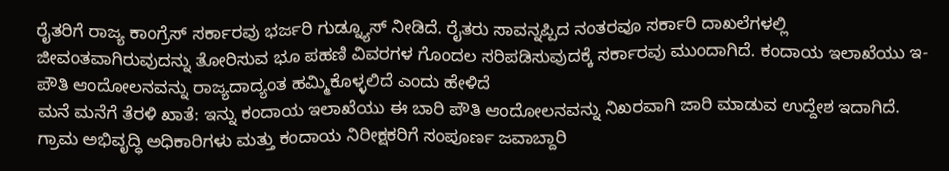ರೈತರಿಗೆ ರಾಜ್ಯ ಕಾಂಗ್ರೆಸ್ ಸರ್ಕಾರವು ಭರ್ಜರಿ ಗುಡ್ನ್ಯೂಸ್ ನೀಡಿದೆ. ರೈತರು ಸಾವನ್ನಪ್ಪಿದ ನಂತರವೂ ಸರ್ಕಾರಿ ದಾಖಲೆಗಳಲ್ಲಿ ಜೀವಂತವಾಗಿರುವುದನ್ನು ತೋರಿಸುವ ಭೂ ಪಹಣಿ ವಿವರಗಳ ಗೊಂದಲ ಸರಿಪಡಿಸುವುದಕ್ಕೆ ಸರ್ಕಾರವು ಮುಂದಾಗಿದೆ. ಕಂದಾಯ ಇಲಾಖೆಯು ಇ-ಪೌತಿ ಆಂದೋಲನವನ್ನು ರಾಜ್ಯದಾದ್ಯಂತ ಹಮ್ಮಿಕೊಳ್ಳಲಿದೆ ಎಂದು ಹೇಳಿದೆ
ಮನೆ ಮನೆಗೆ ತೆರಳಿ ಖಾತೆ: ಇನ್ನು ಕಂದಾಯ ಇಲಾಖೆಯು ಈ ಬಾರಿ ಪೌತಿ ಆಂದೋಲನವನ್ನು ನಿಖರವಾಗಿ ಜಾರಿ ಮಾಡುವ ಉದ್ದೇಶ ಇದಾಗಿದೆ. ಗ್ರಾಮ ಅಭಿವೃದ್ಧಿ ಅಧಿಕಾರಿಗಳು ಮತ್ತು ಕಂದಾಯ ನಿರೀಕ್ಷಕರಿಗೆ ಸಂಪೂರ್ಣ ಜವಾಬ್ದಾರಿ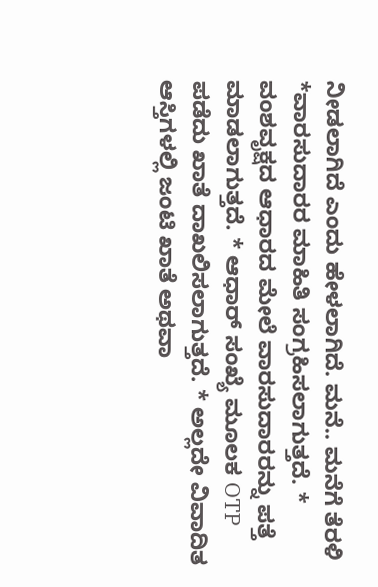ನೀಡಲಾಗಿದೆ ಎಂದು ಹೇಳಲಾಗಿದೆ. ಮನೆ.. ಮನೆಗೆ ತೆರಳಿ
*ವಾರಸುದಾರರ ಮಾಹಿತಿ ಸಂಗ್ರಹಿಸಲಾಗುತ್ತದೆ. * ವಂಶವೃಕ್ಷದ ಆಧಾರದ ಮೇಲೆ ವಾರಸುದಾರರನ್ನು ಪತ್ತೆ ಮಾಡಲಾಗುತ್ತದೆ. * ಆಧಾರ್ ಸಂಖ್ಯೆ ಮೂಲಕ OTP ಪಡೆದು ಖಾತೆ ದಾಖಲಿಸಲಾಗುತ್ತದೆ. * ಅಲ್ಲದೇ ವಿವಾದಿತ ಆಸ್ತಿಗಳಲ್ಲಿ ಜಂಟಿ ಖಾತೆ ಅಥವಾ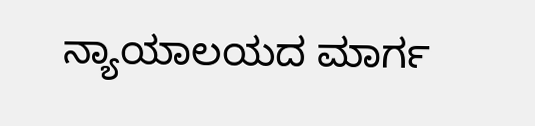ನ್ಯಾಯಾಲಯದ ಮಾರ್ಗ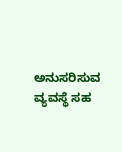ಅನುಸರಿಸುವ ವ್ಯವಸ್ಥೆ ಸಹ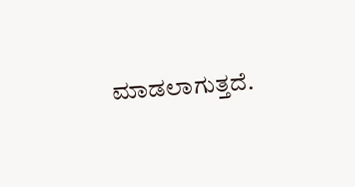ಮಾಡಲಾಗುತ್ತದೆ.